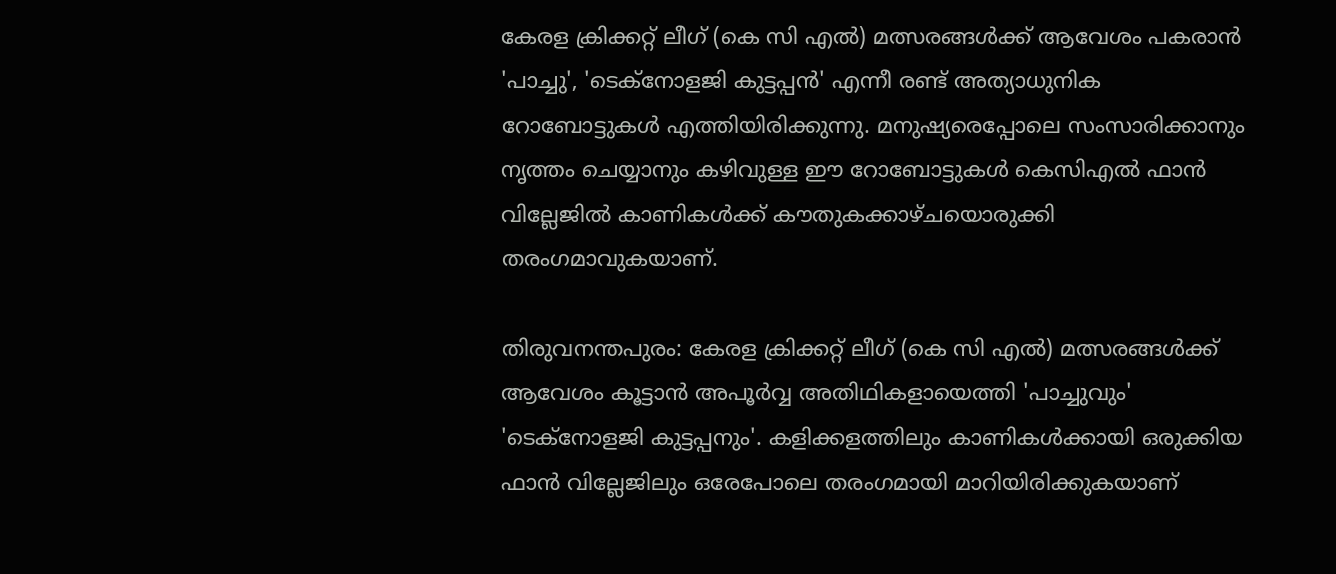കേരള ക്രിക്കറ്റ് ലീഗ് (കെ സി എല്‍) മത്സരങ്ങൾക്ക് ആവേശം പകരാൻ 'പാച്ചു', 'ടെക്‌നോളജി കുട്ടപ്പൻ' എന്നീ രണ്ട് അത്യാധുനിക റോബോട്ടുകൾ എത്തിയിരിക്കുന്നു. മനുഷ്യരെപ്പോലെ സംസാരിക്കാനും നൃത്തം ചെയ്യാനും കഴിവുള്ള ഈ റോബോട്ടുകൾ കെസിഎൽ ഫാൻ വില്ലേജിൽ കാണികൾക്ക് കൗതുകക്കാഴ്ചയൊരുക്കി തരംഗമാവുകയാണ്.

തിരുവനന്തപുരം: കേരള ക്രിക്കറ്റ് ലീഗ് (കെ സി എല്‍) മത്സരങ്ങള്‍ക്ക് ആവേശം കൂട്ടാന്‍ അപൂര്‍വ്വ അതിഥികളായെത്തി 'പാച്ചുവും' 'ടെക്‌നോളജി കുട്ടപ്പനും'. കളിക്കളത്തിലും കാണികള്‍ക്കായി ഒരുക്കിയ ഫാന്‍ വില്ലേജിലും ഒരേപോലെ തരംഗമായി മാറിയിരിക്കുകയാണ്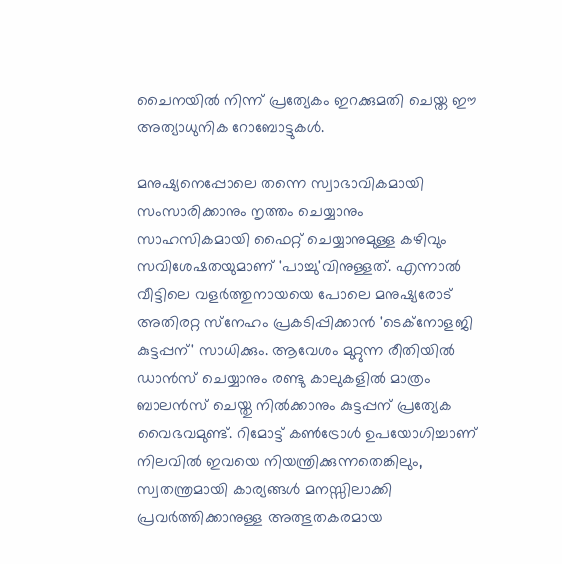ചൈനയില്‍ നിന്ന് പ്രത്യേകം ഇറക്കുമതി ചെയ്ത ഈ അത്യാധുനിക റോബോട്ടുകള്‍.

മനുഷ്യനെപ്പോലെ തന്നെ സ്വാഭാവികമായി സംസാരിക്കാനും നൃത്തം ചെയ്യാനും സാഹസികമായി ഫൈറ്റ് ചെയ്യാനുമുള്ള കഴിവും സവിശേഷതയുമാണ് 'പാച്ചു'വിനുള്ളത്. എന്നാല്‍ വീട്ടിലെ വളര്‍ത്തുനായയെ പോലെ മനുഷ്യരോട് അതിരറ്റ സ്‌നേഹം പ്രകടിപ്പിക്കാന്‍ 'ടെക്‌നോളജി കുട്ടപ്പന്' സാധിക്കും. ആവേശം മുറ്റുന്ന രീതിയില്‍ ഡാന്‍സ് ചെയ്യാനും രണ്ടു കാലുകളില്‍ മാത്രം ബാലന്‍സ് ചെയ്തു നില്‍ക്കാനും കുട്ടപ്പന് പ്രത്യേക വൈഭവമുണ്ട്. റിമോട്ട് കണ്‍ട്രോള്‍ ഉപയോഗിച്ചാണ് നിലവില്‍ ഇവയെ നിയന്ത്രിക്കുന്നതെങ്കിലും, സ്വതന്ത്രമായി കാര്യങ്ങള്‍ മനസ്സിലാക്കി പ്രവര്‍ത്തിക്കാനുള്ള അത്ഭുതകരമായ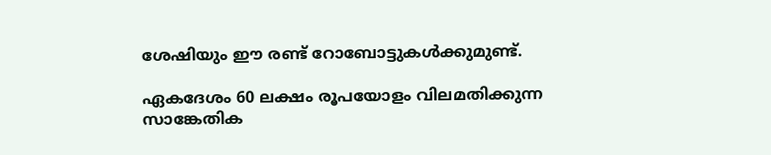ശേഷിയും ഈ രണ്ട് റോബോട്ടുകള്‍ക്കുമുണ്ട്.

ഏകദേശം 60 ലക്ഷം രൂപയോളം വിലമതിക്കുന്ന സാങ്കേതിക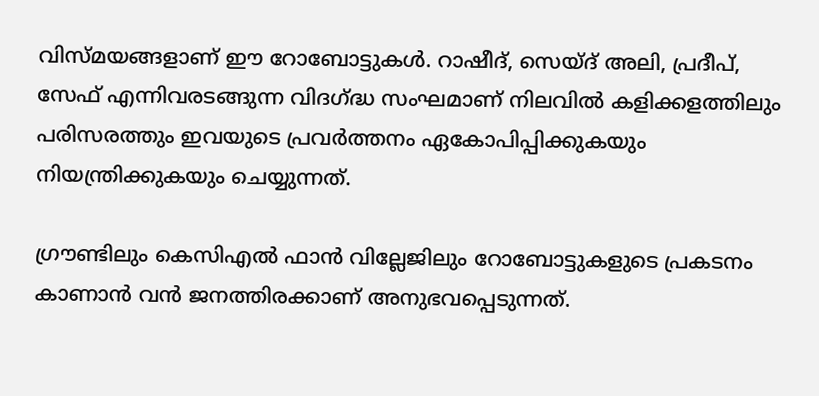വിസ്മയങ്ങളാണ് ഈ റോബോട്ടുകള്‍. റാഷീദ്, സെയ്ദ് അലി, പ്രദീപ്, സേഫ് എന്നിവരടങ്ങുന്ന വിദഗ്ദ്ധ സംഘമാണ് നിലവില്‍ കളിക്കളത്തിലും പരിസരത്തും ഇവയുടെ പ്രവര്‍ത്തനം ഏകോപിപ്പിക്കുകയും നിയന്ത്രിക്കുകയും ചെയ്യുന്നത്.

ഗ്രൗണ്ടിലും കെസിഎല്‍ ഫാന്‍ വില്ലേജിലും റോബോട്ടുകളുടെ പ്രകടനം കാണാന്‍ വന്‍ ജനത്തിരക്കാണ് അനുഭവപ്പെടുന്നത്.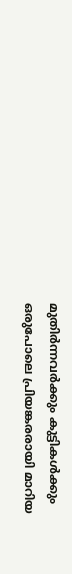മുതിര്‍ന്നവര്‍ക്കും കുട്ടികള്‍ക്കും ഒരുപോലെ പ്രിയങ്കരരായി മാറിയ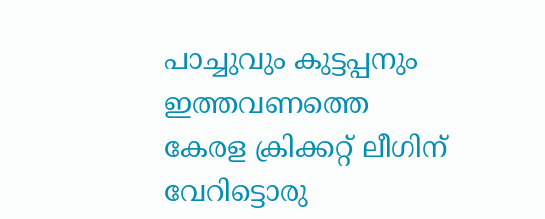പാച്ചുവും കുട്ടപ്പനും ഇത്തവണത്തെ കേരള ക്രിക്കറ്റ് ലീഗിന് വേറിട്ടൊരു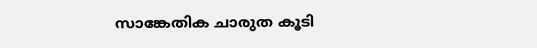സാങ്കേതിക ചാരുത കൂടി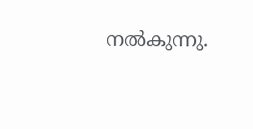നല്‍കുന്നു.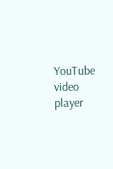YouTube video player